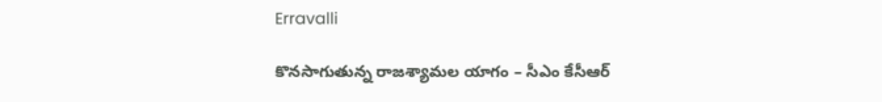Erravalli

కొనసాగుతున్న రాజశ్యామల యాగం – సీఎం కేసీఆర్‌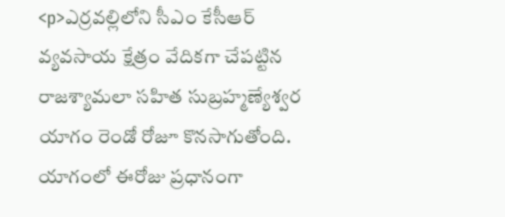<p>ఎర్రవల్లిలోని సీఎం కేసీఆర్‌ వ్యవసాయ క్షేత్రం వేదికగా చేపట్టిన రాజశ్యామలా సహిత సుబ్రహ్మణ్యేశ్వర యాగం రెండో రోజూ కొనసాగుతోంది. యాగంలో ఈరోజు ప్రధానంగా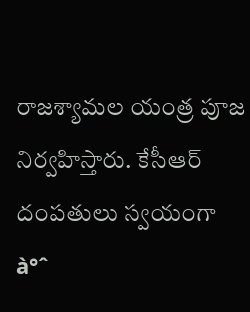రాజశ్యామల యంత్ర పూజ నిర్వహిస్తారు. కేసీఆర్‌ దంపతులు స్వయంగా à°ˆ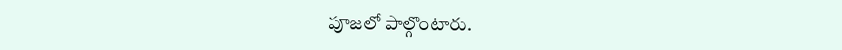పూజలో పాల్గొంటారు.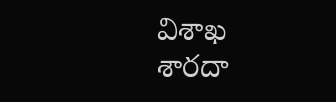విశాఖ శారదా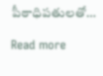పీఠాధిపతులతో…

Read more